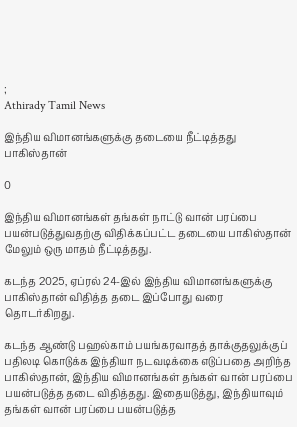;
Athirady Tamil News

இந்திய விமானங்களுக்கு தடையை நீட்டித்தது பாகிஸ்தான்

0

இந்திய விமானங்கள் தங்கள் நாட்டு வான் பரப்பை பயன்படுத்துவதற்கு விதிக்கப்பட்ட தடையை பாகிஸ்தான் மேலும் ஒரு மாதம் நீட்டித்தது.

கடந்த 2025, ஏப்ரல் 24-இல் இந்திய விமானங்களுக்கு பாகிஸ்தான் விதித்த தடை இப்போது வரை தொடர்கிறது.

கடந்த ஆண்டு பஹல்காம் பயங்கரவாதத் தாக்குதலுக்குப் பதிலடி கொடுக்க இந்தியா நடவடிக்கை எடுப்பதை அறிந்த பாகிஸ்தான், இந்திய விமானங்கள் தங்கள் வான் பரப்பை பயன்படுத்த தடை விதித்தது. இதையடுத்து, இந்தியாவும் தங்கள் வான் பரப்பை பயன்படுத்த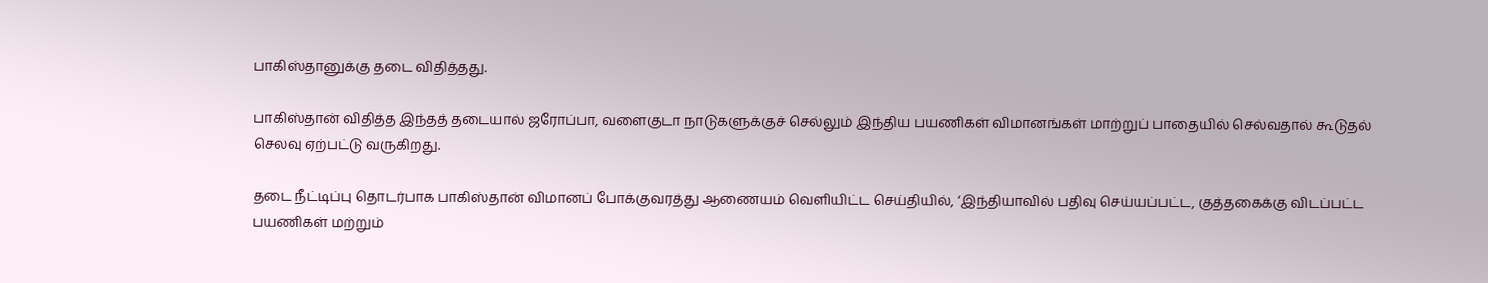பாகிஸ்தானுக்கு தடை விதித்தது.

பாகிஸ்தான் விதித்த இந்தத் தடையால் ஜரோப்பா, வளைகுடா நாடுகளுக்குச் செல்லும் இந்திய பயணிகள் விமானங்கள் மாற்றுப் பாதையில் செல்வதால் கூடுதல் செலவு ஏற்பட்டு வருகிறது.

தடை நீட்டிப்பு தொடர்பாக பாகிஸ்தான் விமானப் போக்குவரத்து ஆணையம் வெளியிட்ட செய்தியில், ‘இந்தியாவில் பதிவு செய்யப்பட்ட, குத்தகைக்கு விடப்பட்ட பயணிகள் மற்றும்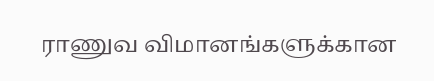ராணுவ விமானங்களுக்கான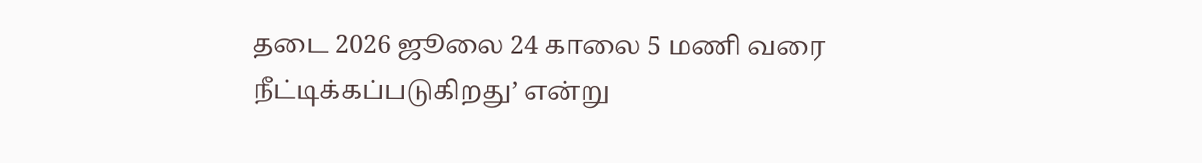தடை 2026 ஜூலை 24 காலை 5 மணி வரை நீட்டிக்கப்படுகிறது’ என்று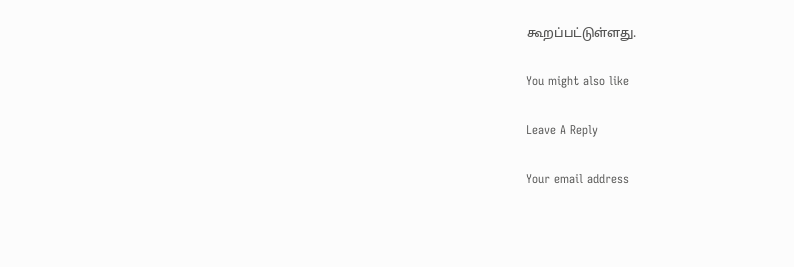கூறப்பட்டுள்ளது.

You might also like

Leave A Reply

Your email address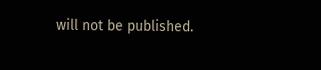will not be published.